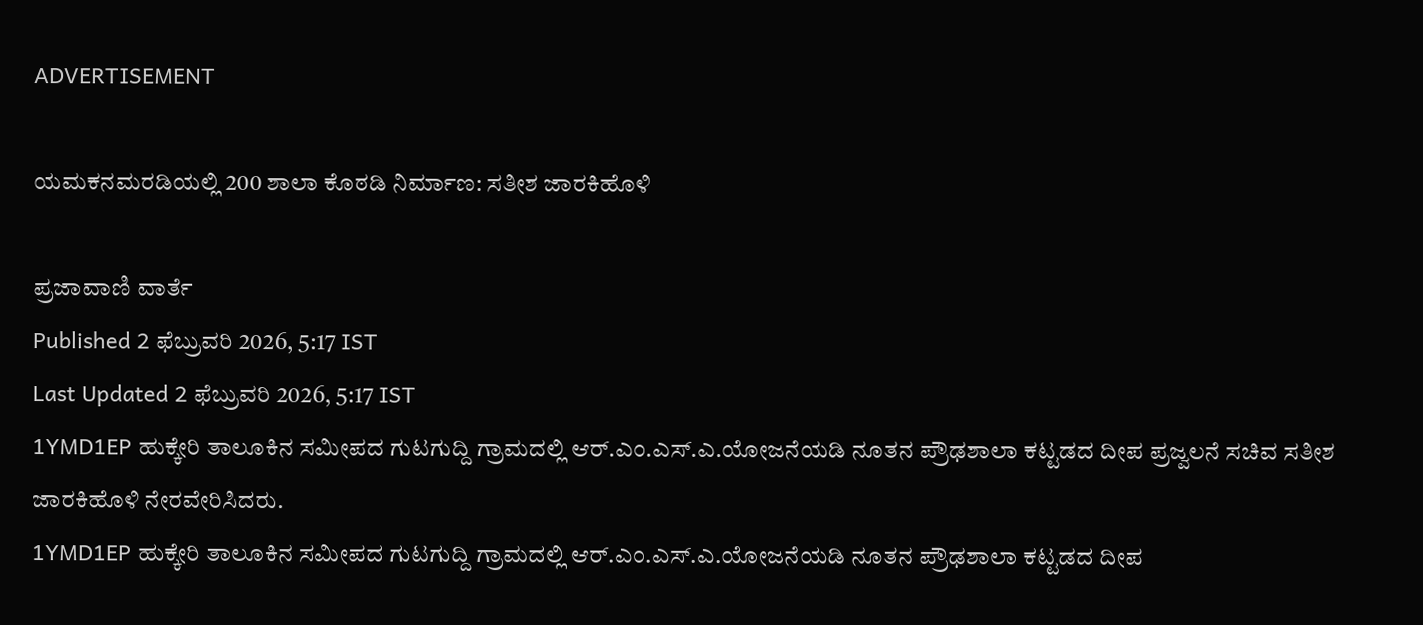ADVERTISEMENT

ಯಮಕನಮರಡಿಯಲ್ಲಿ 200 ಶಾಲಾ ಕೊಠಡಿ ನಿರ್ಮಾಣ: ಸತೀಶ ಜಾರಕಿಹೊಳಿ

ಪ್ರಜಾವಾಣಿ ವಾರ್ತೆ
Published 2 ಫೆಬ್ರುವರಿ 2026, 5:17 IST
Last Updated 2 ಫೆಬ್ರುವರಿ 2026, 5:17 IST
1YMD1EP ಹುಕ್ಕೇರಿ ತಾಲೂಕಿನ ಸಮೀಪದ ಗುಟಗುದ್ದಿ ಗ್ರಾಮದಲ್ಲಿ ಆರ್.ಎಂ.ಎಸ್.ಎ.ಯೋಜನೆಯಡಿ ನೂತನ ಪ್ರೌಢಶಾಲಾ ಕಟ್ಟಡದ ದೀಪ ಪ್ರಜ್ವಲನೆ ಸಚಿವ ಸತೀಶ ಜಾರಕಿಹೊಳಿ ನೇರವೇರಿಸಿದರು.
1YMD1EP ಹುಕ್ಕೇರಿ ತಾಲೂಕಿನ ಸಮೀಪದ ಗುಟಗುದ್ದಿ ಗ್ರಾಮದಲ್ಲಿ ಆರ್.ಎಂ.ಎಸ್.ಎ.ಯೋಜನೆಯಡಿ ನೂತನ ಪ್ರೌಢಶಾಲಾ ಕಟ್ಟಡದ ದೀಪ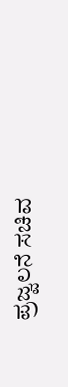ಪ್ರಜ್ವಲನೆ ಸಚಿವ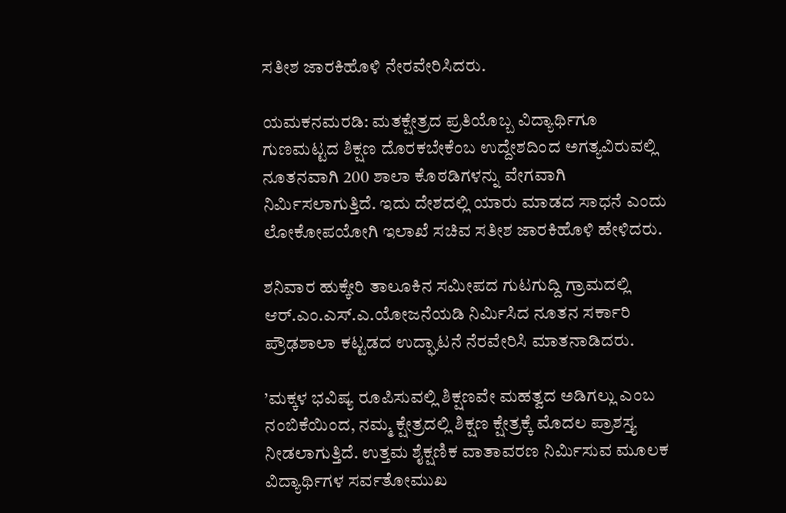ಸತೀಶ ಜಾರಕಿಹೊಳಿ ನೇರವೇರಿಸಿದರು.

ಯಮಕನಮರಡಿ: ಮತಕ್ಷೇತ್ರದ ಪ್ರತಿಯೊಬ್ಬ ವಿದ್ಯಾರ್ಥಿಗೂ ಗುಣಮಟ್ಟದ ಶಿಕ್ಷಣ ದೊರಕಬೇಕೆಂಬ ಉದ್ದೇಶದಿಂದ ಅಗತ್ಯವಿರುವಲ್ಲಿ ನೂತನವಾಗಿ 200 ಶಾಲಾ ಕೊಠಡಿಗಳನ್ನು ವೇಗವಾಗಿ ನಿರ್ಮಿಸಲಾಗುತ್ತಿದೆ. ಇದು ದೇಶದಲ್ಲಿ ಯಾರು ಮಾಡದ ಸಾಧನೆ ಎಂದು ಲೋಕೋಪಯೋಗಿ ಇಲಾಖೆ ಸಚಿವ ಸತೀಶ ಜಾರಕಿಹೊಳಿ ಹೇಳಿದರು.

ಶನಿವಾರ ಹುಕ್ಕೇರಿ ತಾಲೂಕಿನ ಸಮೀಪದ ಗುಟಗುದ್ದಿ ಗ್ರಾಮದಲ್ಲಿ ಆರ್.ಎಂ.ಎಸ್.ಎ.ಯೋಜನೆಯಡಿ ನಿರ್ಮಿಸಿದ ನೂತನ ಸರ್ಕಾರಿ ಪ್ರೌಢಶಾಲಾ ಕಟ್ಟಡದ ಉದ್ಘಾಟನೆ ನೆರವೇರಿಸಿ ಮಾತನಾಡಿದರು.

’ಮಕ್ಕಳ ಭವಿಷ್ಯ ರೂಪಿಸುವಲ್ಲಿ ಶಿಕ್ಷಣವೇ ಮಹತ್ವದ ಅಡಿಗಲ್ಲು ಎಂಬ ನಂಬಿಕೆಯಿಂದ, ನಮ್ಮ ಕ್ಷೇತ್ರದಲ್ಲಿ ಶಿಕ್ಷಣ ಕ್ಷೇತ್ರಕ್ಕೆ ಮೊದಲ ಪ್ರಾಶಸ್ತ್ಯ ನೀಡಲಾಗುತ್ತಿದೆ. ಉತ್ತಮ ಶೈಕ್ಷಣಿಕ ವಾತಾವರಣ ನಿರ್ಮಿಸುವ ಮೂಲಕ ವಿದ್ಯಾರ್ಥಿಗಳ ಸರ್ವತೋಮುಖ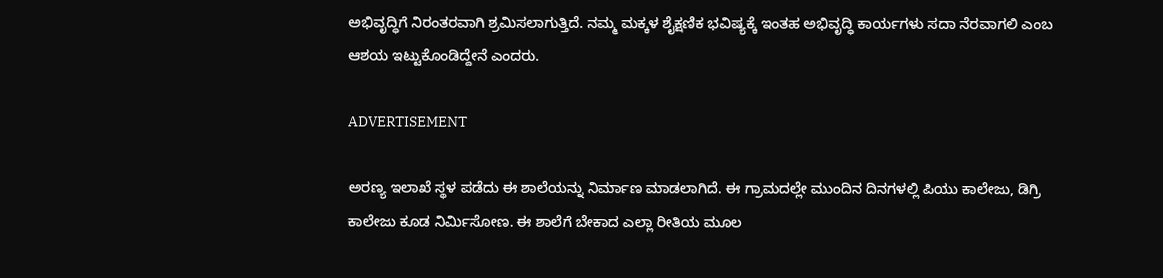ಅಭಿವೃದ್ಧಿಗೆ ನಿರಂತರವಾಗಿ ಶ್ರಮಿಸಲಾಗುತ್ತಿದೆ. ನಮ್ಮ ಮಕ್ಕಳ ಶೈಕ್ಷಣಿಕ ಭವಿಷ್ಯಕ್ಕೆ ಇಂತಹ ಅಭಿವೃದ್ಧಿ ಕಾರ್ಯಗಳು ಸದಾ ನೆರವಾಗಲಿ ಎಂಬ ಆಶಯ ಇಟ್ಟುಕೊಂಡಿದ್ದೇನೆ ಎಂದರು.

ADVERTISEMENT

ಅರಣ್ಯ ಇಲಾಖೆ ಸ್ಥಳ ಪಡೆದು ಈ ಶಾಲೆಯನ್ನು ನಿರ್ಮಾಣ ಮಾಡಲಾಗಿದೆ. ಈ ಗ್ರಾಮದಲ್ಲೇ ಮುಂದಿನ ದಿನಗಳಲ್ಲಿ ಪಿಯು ಕಾಲೇಜು, ಡಿಗ್ರಿ ಕಾಲೇಜು ಕೂಡ ನಿರ್ಮಿಸೋಣ. ಈ ಶಾಲೆಗೆ ಬೇಕಾದ ಎಲ್ಲಾ ರೀತಿಯ ಮೂಲ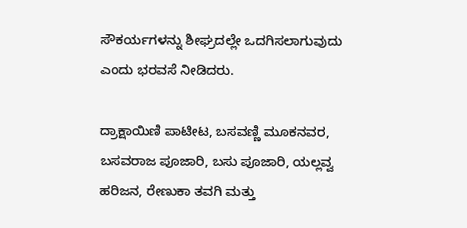ಸೌಕರ್ಯಗಳನ್ನು ಶೀಘ್ರದಲ್ಲೇ ಒದಗಿಸಲಾಗುವುದು ಎಂದು ಭರವಸೆ ನೀಡಿದರು.

ದ್ರಾಕ್ಷಾಯಿಣಿ ಪಾಟೀಟ, ಬಸವಣ್ಣಿ ಮೂಕನವರ, ಬಸವರಾಜ ಪೂಜಾರಿ, ಬಸು ಪೂಜಾರಿ, ಯಲ್ಲವ್ವ ಹರಿಜನ, ರೇಣುಕಾ ತವಗಿ ಮತ್ತು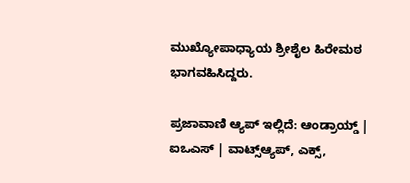ಮುಖ್ಯೋಪಾಧ್ಯಾಯ ಶ್ರೀಶೈಲ ಹಿರೇಮಠ ಭಾಗವಹಿಸಿದ್ದರು.

ಪ್ರಜಾವಾಣಿ ಆ್ಯಪ್ ಇಲ್ಲಿದೆ: ಆಂಡ್ರಾಯ್ಡ್ | ಐಒಎಸ್ | ವಾಟ್ಸ್ಆ್ಯಪ್, ಎಕ್ಸ್,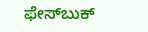ಫೇಸ್‌ಬುಕ್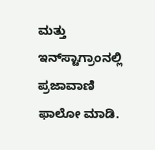ಮತ್ತು ಇನ್‌ಸ್ಟಾಗ್ರಾಂನಲ್ಲಿ ಪ್ರಜಾವಾಣಿ ಫಾಲೋ ಮಾಡಿ.